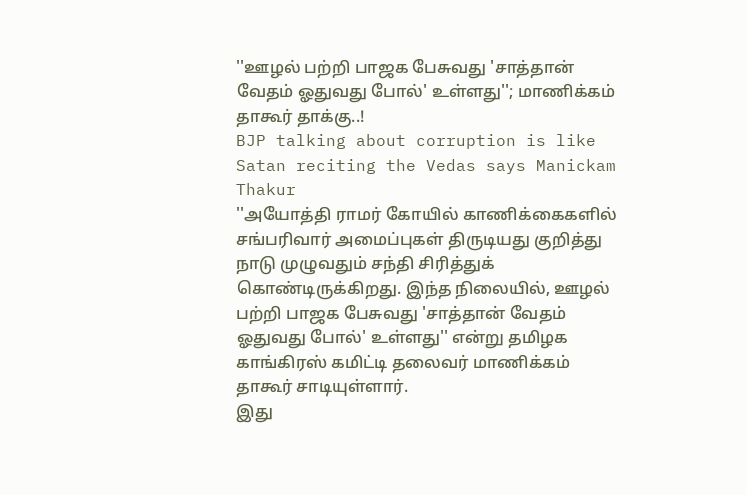''ஊழல் பற்றி பாஜக பேசுவது 'சாத்தான் வேதம் ஓதுவது போல்' உள்ளது''; மாணிக்கம் தாகூர் தாக்கு..!
BJP talking about corruption is like Satan reciting the Vedas says Manickam Thakur
''அயோத்தி ராமர் கோயில் காணிக்கைகளில் சங்பரிவார் அமைப்புகள் திருடியது குறித்து நாடு முழுவதும் சந்தி சிரித்துக் கொண்டிருக்கிறது. இந்த நிலையில், ஊழல் பற்றி பாஜக பேசுவது 'சாத்தான் வேதம் ஓதுவது போல்' உள்ளது'' என்று தமிழக காங்கிரஸ் கமிட்டி தலைவர் மாணிக்கம் தாகூர் சாடியுள்ளார்.
இது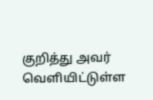குறித்து அவர் வெளியிட்டுள்ள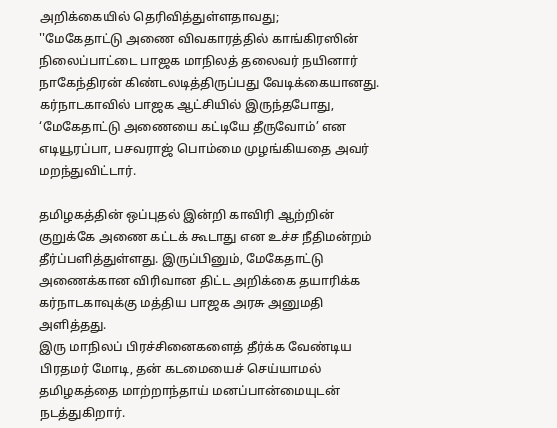அறிக்கையில் தெரிவித்துள்ளதாவது;
''மேகேதாட்டு அணை விவகாரத்தில் காங்கிரஸின் நிலைப்பாட்டை பாஜக மாநிலத் தலைவர் நயினார் நாகேந்திரன் கிண்டலடித்திருப்பது வேடிக்கையானது. கர்நாடகாவில் பாஜக ஆட்சியில் இருந்தபோது, ‘மேகேதாட்டு அணையை கட்டியே தீருவோம்’ என எடியூரப்பா, பசவராஜ் பொம்மை முழங்கியதை அவர் மறந்துவிட்டார்.

தமிழகத்தின் ஒப்புதல் இன்றி காவிரி ஆற்றின் குறுக்கே அணை கட்டக் கூடாது என உச்ச நீதிமன்றம் தீர்ப்பளித்துள்ளது. இருப்பினும், மேகேதாட்டு அணைக்கான விரிவான திட்ட அறிக்கை தயாரிக்க கர்நாடகாவுக்கு மத்திய பாஜக அரசு அனுமதி அளித்தது.
இரு மாநிலப் பிரச்சினைகளைத் தீர்க்க வேண்டிய பிரதமர் மோடி, தன் கடமையைச் செய்யாமல் தமிழகத்தை மாற்றாந்தாய் மனப்பான்மையுடன் நடத்துகிறார்.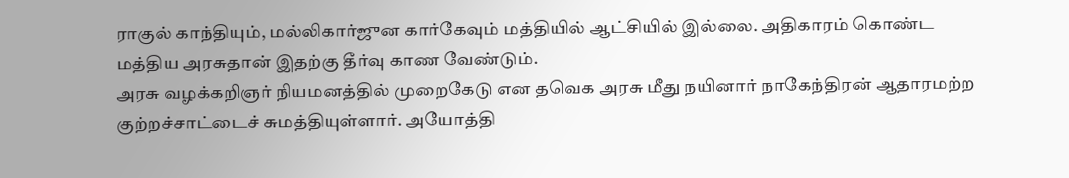ராகுல் காந்தியும், மல்லிகார்ஜுன கார்கேவும் மத்தியில் ஆட்சியில் இல்லை. அதிகாரம் கொண்ட மத்திய அரசுதான் இதற்கு தீர்வு காண வேண்டும்.
அரசு வழக்கறிஞர் நியமனத்தில் முறைகேடு என தவெக அரசு மீது நயினார் நாகேந்திரன் ஆதாரமற்ற குற்றச்சாட்டைச் சுமத்தியுள்ளார். அயோத்தி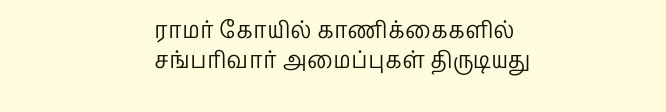ராமர் கோயில் காணிக்கைகளில் சங்பரிவார் அமைப்புகள் திருடியது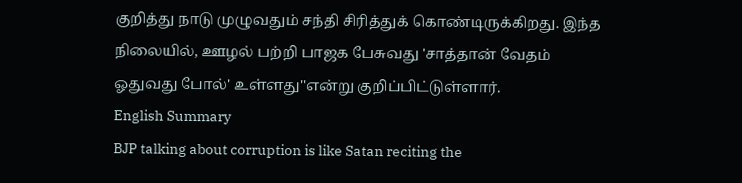குறித்து நாடு முழுவதும் சந்தி சிரித்துக் கொண்டிருக்கிறது. இந்த நிலையில், ஊழல் பற்றி பாஜக பேசுவது 'சாத்தான் வேதம் ஓதுவது போல்' உள்ளது''என்று குறிப்பிட்டுள்ளார்.
English Summary
BJP talking about corruption is like Satan reciting the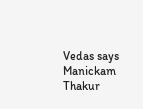Vedas says Manickam Thakur